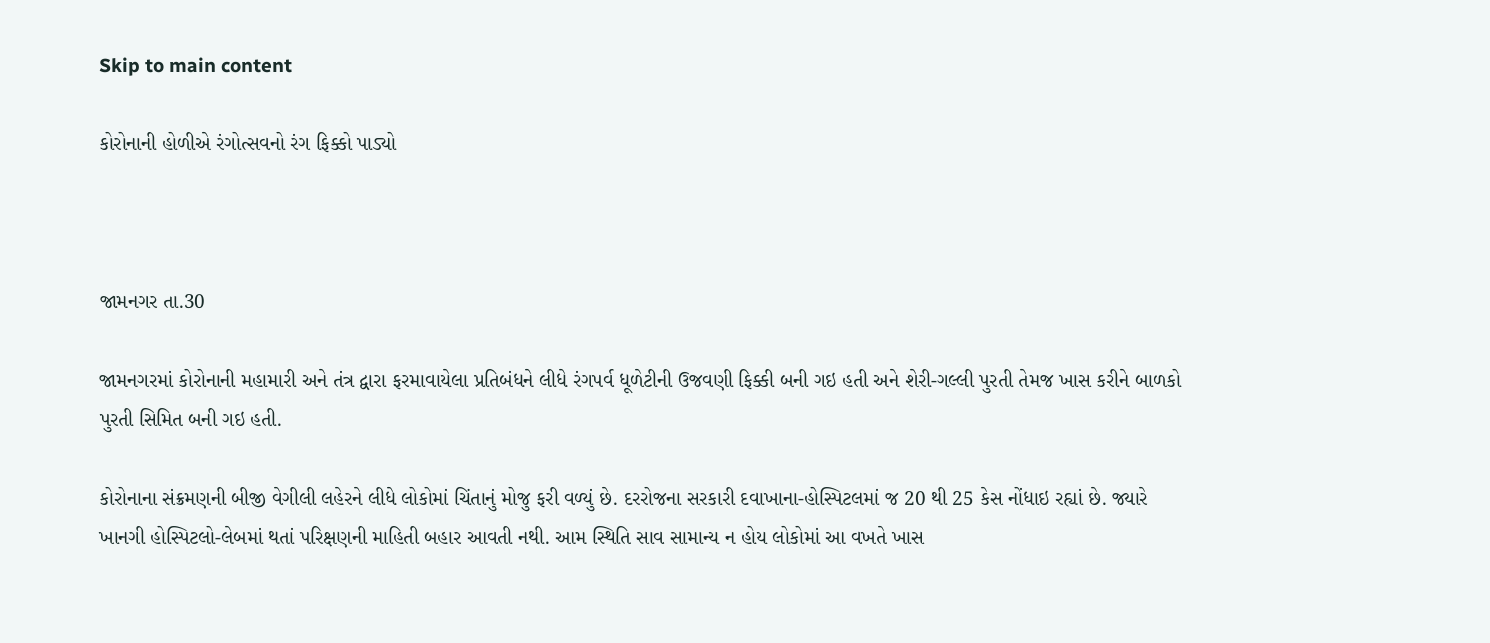Skip to main content

કોરોનાની હોળીએ રંગોત્સવનો રંગ ફિક્કો પાડ્યો



જામનગર તા.30

જામનગરમાં કોરોનાની મહામારી અને તંત્ર દ્વારા ફરમાવાયેલા પ્રતિબંધને લીધે રંગપર્વ ધૂળેટીની ઉજવણી ફિક્કી બની ગઇ હતી અને શેરી-ગલ્લી પુરતી તેમજ ખાસ કરીને બાળકો પુરતી સિમિત બની ગઇ હતી.

કોરોનાના સંક્રમણની બીજી વેગીલી લહેરને લીધે લોકોમાં ચિંતાનું મોજુ ફરી વળ્યું છે. દરરોજના સરકારી દવાખાના-હોસ્પિટલમાં જ 20 થી 25 કેસ નોંધાઇ રહ્યાં છે. જ્યારે ખાનગી હોસ્પિટલો-લેબમાં થતાં પરિક્ષણની માહિતી બહાર આવતી નથી. આમ સ્થિતિ સાવ સામાન્ય ન હોય લોકોમાં આ વખતે ખાસ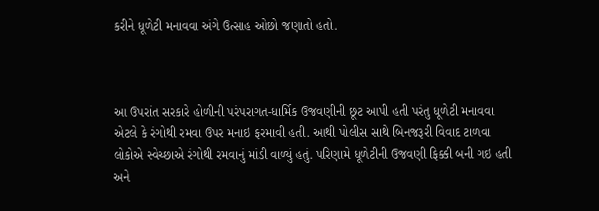કરીને ધૂળેટી મનાવવા અંગે ઉત્સાહ ઓછો જણાતો હતો.



આ ઉપરાંત સરકારે હોળીની પરંપરાગત-ધાર્મિક ઉજવણીની છૂટ આપી હતી પરંતુ ધૂળેટી મનાવવા એટલે કે રંગોથી રમવા ઉપર મનાઇ ફરમાવી હતી. આથી પોલીસ સાથે બિનજરૂરી વિવાદ ટાળવા લોકોએ સ્વેચ્છાએ રંગોથી રમવાનું માંડી વાળ્યું હતું. પરિણામે ધૂળેટીની ઉજવણી ફિક્કી બની ગઇ હતી અને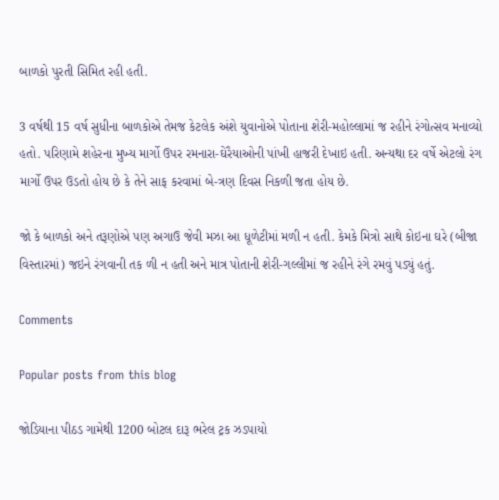બાળકો પુરતી સિમિત રહી હતી.

3 વર્ષથી 15 વર્ષ સુધીના બાળકોએ તેમજ કેટલેક અંશે યુવાનોએ પોતાના શેરી-મહોલ્લામાં જ રહીને રંગોત્સવ મનાવ્યો હતો. પરિણામે શહેરના મુખ્ય માર્ગો ઉપર રમનારા-ઘેરૈયાઓની પાંખી હાજરી દેખાઇ હતી. અન્યથા દર વર્ષે એટલો રંગ માર્ગો ઉપર ઉડતો હોય છે કે તેને સાફ કરવામાં બે-ત્રણ દિવસ નિકળી જતા હોય છે.

જો કે બાળકો અને તરૂણોએ પણ અગાઉ જેવી મઝા આ ધૂળેટીમાં મળી ન હતી. કેમકે મિત્રો સાથે કોઇના ઘરે (બીજા વિસ્તારમાં) જઇને રંગવાની તક ળી ન હતી અને માત્ર પોતાની શેરી-ગલ્લીમાં જ રહીને રંગે રમવું પડ્યું હતું.

Comments

Popular posts from this blog

જોડિયાના પીઠડ ગામેથી 1200 બોટલ દારૂ ભરેલ ટ્રક ઝડપાયો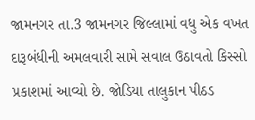જામનગર તા.3 જામનગર જિલ્લામાં વધુ એક વખત દારૂબંધીની અમલવારી સામે સવાલ ઉઠાવતો કિસ્સો પ્રકાશમાં આવ્યો છે. જોડિયા તાલુકાન પીઠડ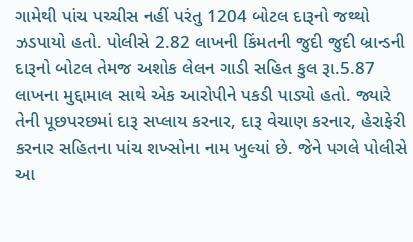ગામેથી પાંચ પચ્ચીસ નહીં પરંતુ 1204 બોટલ દારૂનો જથ્થો ઝડપાયો હતો. પોલીસે 2.82 લાખની કિંમતની જુદી જુદી બ્રાન્ડની દારૂનો બોટલ તેમજ અશોક લેલન ગાડી સહિત કુલ રૂા.5.87 લાખના મુદ્દામાલ સાથે એક આરોપીને પકડી પાડ્યો હતો. જ્યારે તેની પૂછપરછમાં દારૂ સપ્લાય કરનાર, દારૂ વેચાણ કરનાર, હેરાફેરી કરનાર સહિતના પાંચ શખ્સોના નામ ખુલ્યાં છે. જેને પગલે પોલીસે આ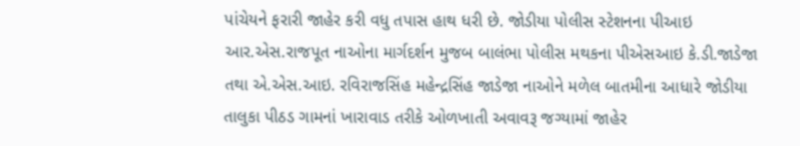પાંચેયને ફરારી જાહેર કરી વધુ તપાસ હાથ ધરી છે. જોડીયા પોલીસ સ્ટેશનના પીઆઇ આર.એસ.રાજપૂત નાઓના માર્ગદર્શન મુજબ બાલંભા પોલીસ મથકના પીએસઆઇ કે.ડી.જાડેજા તથા એ.એસ.આઇ. રવિરાજસિંહ મહેન્દ્રસિંહ જાડેજા નાઓને મળેલ બાતમીના આધારે જોડીયા તાલુકા પીઠડ ગામનાં ખારાવાડ તરીકે ઓળખાતી અવાવરૂ જગ્યામાં જાહેર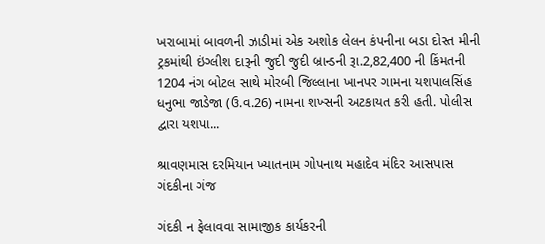ખરાબામાં બાવળની ઝાડીમાં એક અશોક લેલન કંપનીના બડા દોસ્ત મીની ટ્રકમાંથી ઇંગ્લીશ દારૂની જુદી જુદી બ્રાન્ડની રૂા.2,82,400 ની કિંમતની 1204 નંગ બોટલ સાથે મોરબી જિલ્લાના ખાનપર ગામના યશપાલસિંહ ધનુભા જાડેજા (ઉ.વ.26) નામના શખ્સની અટકાયત કરી હતી. પોલીસ દ્વારા યશપા...

શ્રાવણમાસ દરમિયાન ખ્યાતનામ ગોપનાથ મહાદેવ મંદિર આસપાસ ગંદકીના ગંજ

ગંદકી ન ફેલાવવા સામાજીક કાર્યકરની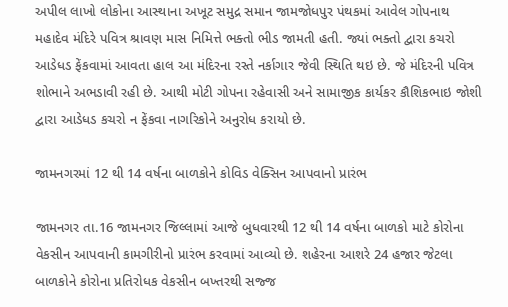અપીલ લાખો લોકોના આસ્થાના અખૂટ સમુદ્ર સમાન જામજોધપુર પંથકમાં આવેલ ગોપનાથ મહાદેવ મંદિરે પવિત્ર શ્રાવણ માસ નિમિત્તે ભક્તો ભીડ જામતી હતી. જ્યાં ભક્તો દ્વારા કચરો આડેધડ ફેંકવામાં આવતા હાલ આ મંદિરના રસ્તે નર્કાગાર જેવી સ્થિતિ થઇ છે. જે મંદિરની પવિત્ર શોભાને અભડાવી રહી છે. આથી મોટી ગોપના રહેવાસી અને સામાજીક કાર્યકર કૌશિકભાઇ જોશી દ્વારા આડેધડ કચરો ન ફેંકવા નાગરિકોને અનુરોધ કરાયો છે.

જામનગરમાં 12 થી 14 વર્ષના બાળકોને કોવિડ વેક્સિન આપવાનો પ્રારંભ

જામનગર તા.16 જામનગર જિલ્લામાં આજે બુધવારથી 12 થી 14 વર્ષના બાળકો માટે કોરોના વેકસીન આપવાની કામગીરીનો પ્રારંભ કરવામાં આવ્યો છે. શહેરના આશરે 24 હજાર જેટલા બાળકોને કોરોના પ્રતિરોધક વેકસીન બખ્તરથી સજ્જ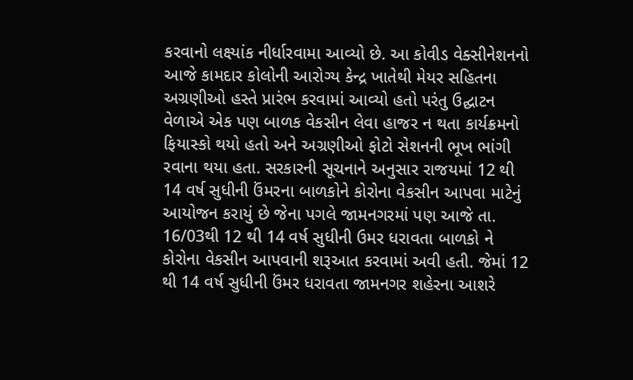કરવાનો લક્ષ્યાંક નીર્ધારવામા આવ્યો છે. આ કોવીડ વેક્સીનેશનનો આજે કામદાર કોલોની આરોગ્ય કેન્દ્ર ખાતેથી મેયર સહિતના અગ્રણીઓ હસ્તે પ્રારંભ કરવામાં આવ્યો હતો પરંતુ ઉદ્ઘાટન વેળાએ એક પણ બાળક વેકસીન લેવા હાજર ન થતા કાર્યક્રમનો ફિયાસ્કો થયો હતો અને અગ્રણીઓ ફોટો સેશનની ભૂખ ભાંગી રવાના થયા હતા. સરકારની સૂચનાને અનુસાર રાજયમાં 12 થી 14 વર્ષ સુધીની ઉંમરના બાળકોને કોરોના વેકસીન આપવા માટેનું આયોજન કરાયું છે જેના પગલે જામનગરમાં પણ આજે તા. 16/03થી 12 થી 14 વર્ષ સુધીની ઉમર ધરાવતા બાળકો ને કોરોના વેકસીન આપવાની શરૂઆત કરવામાં અવી હતી. જેમાં 12 થી 14 વર્ષ સુધીની ઉંમર ધરાવતા જામનગર શહેરના આશરે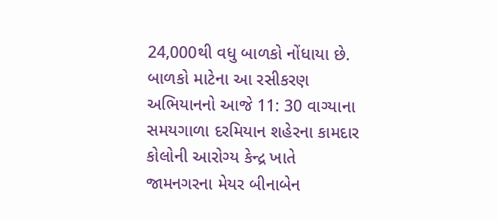24,000થી વધુ બાળકો નોંધાયા છે. બાળકો માટેના આ રસીકરણ અભિયાનનો આજે 11: 30 વાગ્યાના સમયગાળા દરમિયાન શહેરના કામદાર કોલોની આરોગ્ય કેન્દ્ર ખાતે જામનગરના મેયર બીનાબેન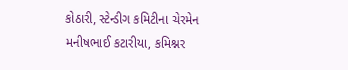કોઠારી, સ્ટેન્ડીગ કમિટીના ચેરમેન મનીષભાઈ કટારીયા, કમિશ્નર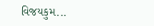વિજયકુમ...